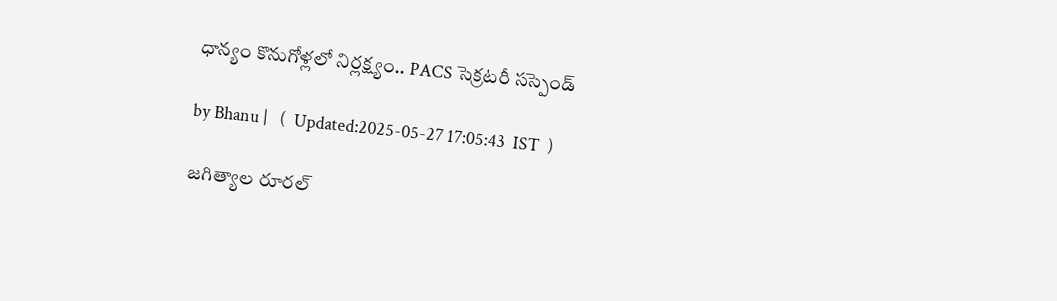ధాన్యం కొనుగోళ్లలో నిర్లక్ష్యం.. PACS సెక్రటరీ సస్పెండ్

by Bhanu |   (  Updated:2025-05-27 17:05:43  IST  )

జగిత్యాల రూరల్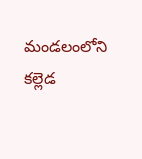మండలంలోని కల్లెడ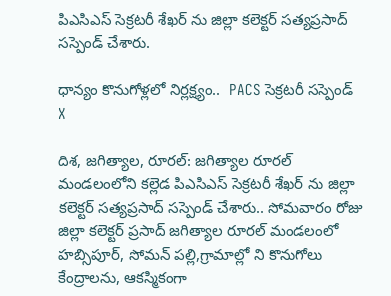పిఎసిఎస్ సెక్రటరీ శేఖర్ ను జిల్లా కలెక్టర్ సత్యప్రసాద్ సస్పెండ్ చేశారు.

ధాన్యం కొనుగోళ్లలో నిర్లక్ష్యం..  PACS సెక్రటరీ సస్పెండ్
X

దిశ, జగిత్యాల, రూరల్: జగిత్యాల రూరల్ మండలంలోని కల్లెడ పిఎసిఎస్ సెక్రటరీ శేఖర్ ను జిల్లా కలెక్టర్ సత్యప్రసాద్ సస్పెండ్ చేశారు.. సోమవారం రోజు జిల్లా కలెక్టర్ ప్రసాద్ జగిత్యాల రూరల్ మండలంలో హబ్సిపూర్, సోమన్ పల్లి,గ్రామాల్లో ని కొనుగోలు కేంద్రాలను, ఆకస్మికంగా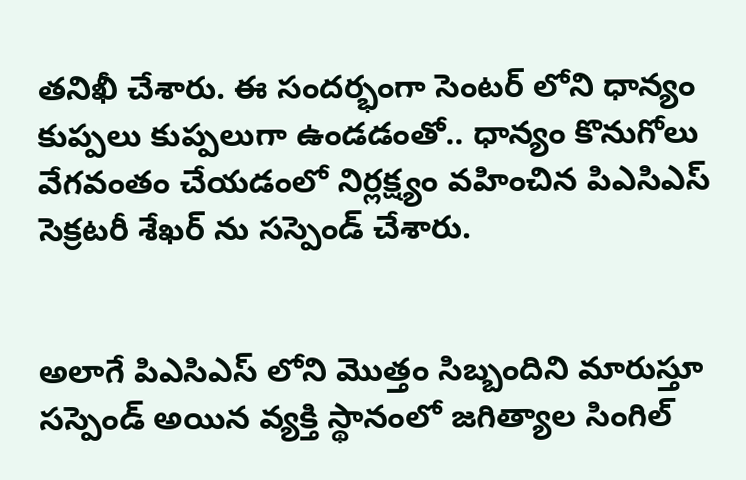తనిఖీ చేశారు. ఈ సందర్భంగా సెంటర్ లోని ధాన్యం కుప్పలు కుప్పలుగా ఉండడంతో.. ధాన్యం కొనుగోలు వేగవంతం చేయడంలో నిర్లక్ష్యం వహించిన పిఎసిఎస్ సెక్రటరీ శేఖర్ ను సస్పెండ్ చేశారు.


అలాగే పిఎసిఎస్ లోని మొత్తం సిబ్బందిని మారుస్తూ సస్పెండ్ అయిన వ్యక్తి స్థానంలో జగిత్యాల సింగిల్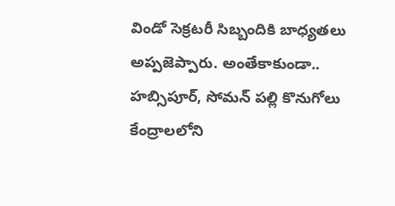విండో సెక్రటరీ సిబ్బందికి బాధ్యతలు అప్పజెప్పారు. అంతేకాకుండా.. హబ్సిపూర్, సోమన్ పల్లి కొనుగోలు కేంద్రాలలోని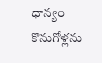ధాన్యం కొనుగోళ్లను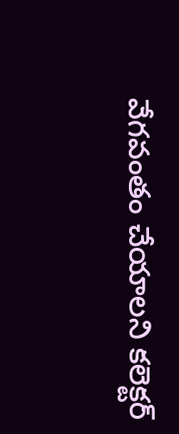వేగవంతం చేయాలని కలెక్టర్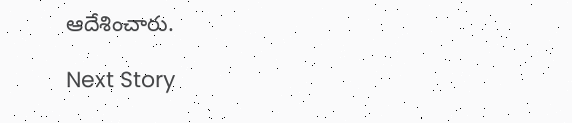ఆదేశించారు.

Next Story